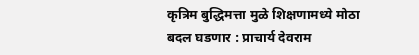कृत्रिम बुद्धिमत्ता मुळे शिक्षणामध्ये मोठा बदल घडणार : प्राचार्य देवराम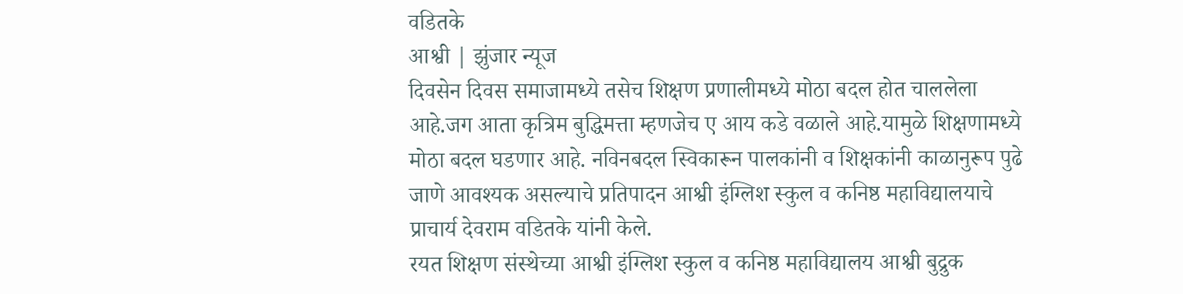वडितके
आश्वी | झुंजार न्यूज
दिवसेन दिवस समाजामध्ये तसेच शिक्षण प्रणालीमध्ये मोठा बदल होत चाललेला आहे.जग आता कृत्रिम बुद्धिमत्ता म्हणजेच ए आय कडे वळाले आहे.यामुळे शिक्षणामध्ये मोठा बदल घडणार आहे. नविनबदल स्विकारून पालकांनी व शिक्षकांनी काळानुरूप पुढे जाणे आवश्यक असल्याचे प्रतिपादन आश्वी इंग्लिश स्कुल व कनिष्ठ महाविद्यालयाचे प्राचार्य देवराम वडितके यांनी केले.
रयत शिक्षण संस्थेच्या आश्वी इंग्लिश स्कुल व कनिष्ठ महाविद्यालय आश्वी बुद्रुक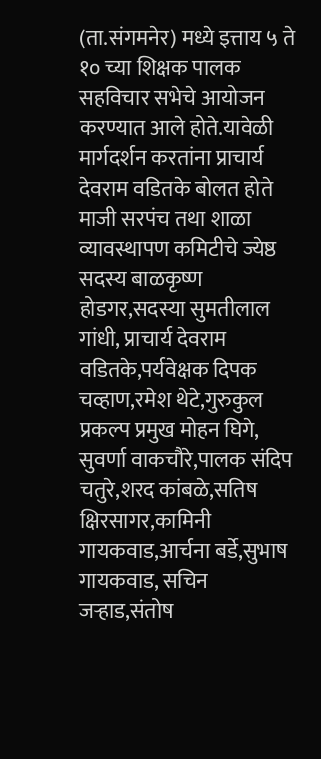(ता.संगमनेर) मध्ये इत्ताय ५ ते १० च्या शिक्षक पालक सहविचार सभेचे आयोजन करण्यात आले होते.यावेळी मार्गदर्शन करतांना प्राचार्य देवराम वडितके बोलत होते माजी सरपंच तथा शाळा व्यावस्थापण कमिटीचे ज्येष्ठ सदस्य बाळकृष्ण होडगर,सदस्या सुमतीलाल गांधी, प्राचार्य देवराम वडितके,पर्यवेक्षक दिपक चव्हाण,रमेश थेटे,गुरुकुल प्रकल्प प्रमुख मोहन घिगे, सुवर्णा वाकचौरे,पालक संदिप चतुरे,शरद कांबळे,सतिष क्षिरसागर,कामिनी गायकवाड,आर्चना बर्डे,सुभाष गायकवाड, सचिन जऱ्हाड,संतोष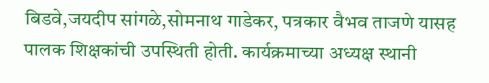बिडवे,जयदीप सांगळे,सोमनाथ गाडेकर, पत्रकार वैभव ताजणे यासह पालक शिक्षकांची उपस्थिती होती. कार्यक्रमाच्या अध्यक्ष स्थानी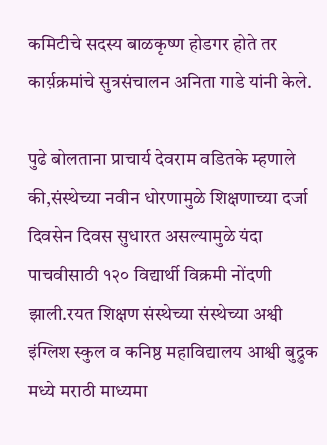कमिटीचे सदस्य बाळकृष्ण होडगर होते तर कार्य़क्रमांचे सुत्रसंचालन अनिता गाडे यांनी केले.

पुढे बोलताना प्राचार्य देवराम वडितके म्हणाले की,संस्थेच्या नवीन धोरणामुळे शिक्षणाच्या दर्जा दिवसेन दिवस सुधारत असल्यामुळे यंदा पाचवीसाठी १२० विद्यार्थी विक्रमी नोंदणी झाली.रयत शिक्षण संस्थेच्या संस्थेच्या अश्वी इंग्लिश स्कुल व कनिष्ठ महाविद्यालय आश्वी बुद्रुक मध्ये मराठी माध्यमा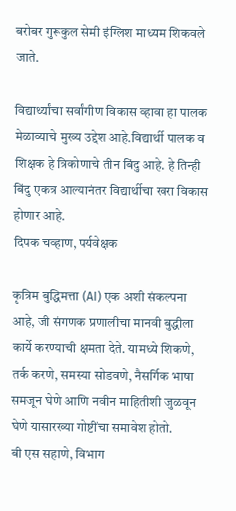बरोबर गुरूकुल सेमी इंग्लिश माध्यम शिकवले जाते.

विद्यार्थ्यांचा सर्वांगीण विकास व्हावा हा पालक मेळाव्याचे मुख्य उद्देश आहे.विद्यार्थी पालक व शिक्षक हे त्रिकोणाचे तीन बिंदु आहे. हे तिन्ही बिंदु एकत्र आल्यानंतर विद्यार्थीचा खरा विकास होणार आहे.
दिपक चव्हाण, पर्यवेक्षक

कृत्रिम बुद्धिमत्ता (AI) एक अशी संकल्पना आहे, जी संगणक प्रणालीचा मानवी बुद्धीला कार्ये करण्याची क्षमता देते. यामध्ये शिकणे, तर्क करणे, समस्या सोडवणे, नैसर्गिक भाषा समजून घेणे आणि नवीन माहितीशी जुळवून घेणे यासारख्या गोष्टींचा समावेश होतो.
बी एस सहाणे, विभाग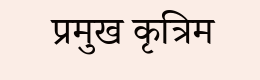प्रमुख कृत्रिम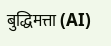बुद्धिमत्ता (AI)